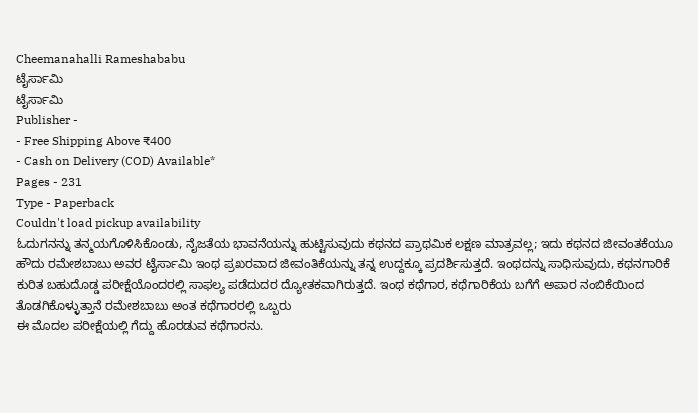Cheemanahalli Rameshababu
ಟೈರ್ಸಾಮಿ
ಟೈರ್ಸಾಮಿ
Publisher -
- Free Shipping Above ₹400
- Cash on Delivery (COD) Available*
Pages - 231
Type - Paperback
Couldn't load pickup availability
ಓದುಗನನ್ನು ತನ್ಮಯಗೊಳಿಸಿಕೊಂಡು, ನೈಜತೆಯ ಭಾವನೆಯನ್ನು ಹುಟ್ಟಿಸುವುದು ಕಥನದ ಪ್ರಾಥಮಿಕ ಲಕ್ಷಣ ಮಾತ್ರವಲ್ಲ; ಇದು ಕಥನದ ಜೀವಂತಕೆಯೂ ಹೌದು ರಮೇಶಬಾಬು ಅವರ ಟೈರ್ಸಾಮಿ ಇಂಥ ಪ್ರಖರವಾದ ಜೀವಂತಿಕೆಯನ್ನು ತನ್ನ ಉದ್ದಕ್ಕೂ ಪ್ರದರ್ಶಿಸುತ್ತದೆ. ಇಂಥದನ್ನು ಸಾಧಿಸುವುದು, ಕಥನಗಾರಿಕೆ ಕುರಿತ ಬಹುದೊಡ್ಡ ಪರೀಕ್ಷೆಯೊಂದರಲ್ಲಿ ಸಾಫಲ್ಯ ಪಡೆದುದರ ದ್ಯೋತಕವಾಗಿರುತ್ತದೆ. ಇಂಥ ಕಥೆಗಾರ, ಕಥೆಗಾರಿಕೆಯ ಬಗೆಗೆ ಅಪಾರ ನಂಬಿಕೆಯಿಂದ ತೊಡಗಿಕೊಳ್ಳುತ್ತಾನೆ ರಮೇಶಬಾಬು ಅಂತ ಕಥೆಗಾರರಲ್ಲಿ ಒಬ್ಬರು
ಈ ಮೊದಲ ಪರೀಕ್ಷೆಯಲ್ಲಿ ಗೆದ್ದು ಹೊರಡುವ ಕಥೆಗಾರನು.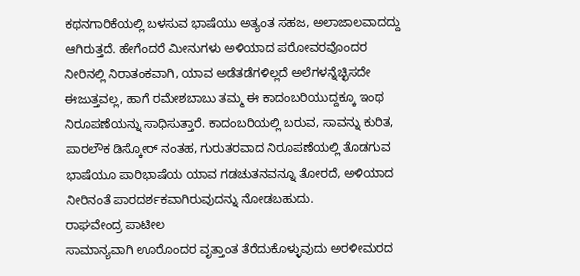ಕಥನಗಾರಿಕೆಯಲ್ಲಿ ಬಳಸುವ ಭಾಷೆಯು ಅತ್ಯಂತ ಸಹಜ, ಅಲಾಜಾಲವಾದದ್ದು ಆಗಿರುತ್ತದೆ. ಹೇಗೆಂದರೆ ಮೀನುಗಳು ಅಳಿಯಾದ ಪರೋವರವೊಂದರ ನೀರಿನಲ್ಲಿ ನಿರಾತಂಕವಾಗಿ, ಯಾವ ಅಡೆತಡೆಗಳಿಲ್ಲದೆ ಅಲೆಗಳನ್ನೆಚ್ಛಿಸದೇ ಈಜುತ್ತವಲ್ಲ, ಹಾಗೆ ರಮೇಶಬಾಬು ತಮ್ಮ ಈ ಕಾದಂಬರಿಯುದ್ದಕ್ಕೂ ಇಂಥ ನಿರೂಪಣೆಯನ್ನು ಸಾಧಿಸುತ್ತಾರೆ. ಕಾದಂಬರಿಯಲ್ಲಿ ಬರುವ, ಸಾವನ್ನು ಕುರಿತ, ಪಾರಲೌಕ ಡಿಸ್ಕೋರ್ ನಂತಹ, ಗುರುತರವಾದ ನಿರೂಪಣೆಯಲ್ಲಿ ತೊಡಗುವ ಭಾಷೆಯೂ ಪಾರಿಭಾಷೆಯ ಯಾವ ಗಡಚುತನವನ್ನೂ ತೋರದೆ, ಅಳಿಯಾದ ನೀರಿನಂತೆ ಪಾರದರ್ಶಕವಾಗಿರುವುದನ್ನು ನೋಡಬಹುದು.
ರಾಘವೇಂದ್ರ ಪಾಟೀಲ
ಸಾಮಾನ್ಯವಾಗಿ ಊರೊಂದರ ವೃತ್ತಾಂತ ತೆರೆದುಕೊಳ್ಳುವುದು ಅರಳೀಮರದ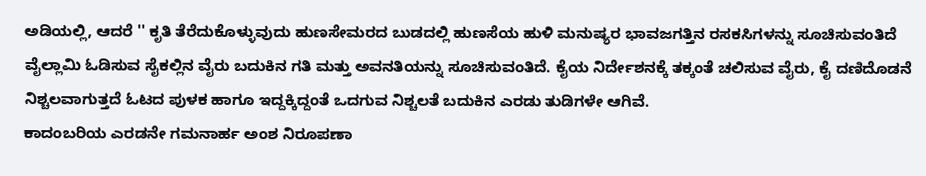ಅಡಿಯಲ್ಲಿ, ಆದರೆ '' ಕೃತಿ ತೆರೆದುಕೊಳ್ಳುವುದು ಹುಣಸೇಮರದ ಬುಡದಲ್ಲಿ ಹುಣಸೆಯ ಹುಳಿ ಮನುಷ್ಯರ ಭಾವಜಗತ್ತಿನ ರಸಕಸಿಗಳನ್ನು ಸೂಚಿಸುವಂತಿದೆ ವೈಲ್ಲಾಮಿ ಓಡಿಸುವ ಸೈಕಲ್ಲಿನ ವೈರು ಬದುಕಿನ ಗತಿ ಮತ್ತು ಅವನತಿಯನ್ನು ಸೂಚಿಸುವಂತಿದೆ. ಕೈಯ ನಿರ್ದೇಶನಕ್ಕೆ ತಕ್ಕಂತೆ ಚಲಿಸುವ ವೈರು, ಕೈ ದಣಿದೊಡನೆ ನಿಶ್ಚಲವಾಗುತ್ತದೆ ಓಟದ ಪುಳಕ ಹಾಗೂ ಇದ್ದಕ್ಕಿದ್ದಂತೆ ಒದಗುವ ನಿಶ್ಚಲತೆ ಬದುಕಿನ ಎರಡು ತುಡಿಗಳೇ ಆಗಿವೆ.
ಕಾದಂಬರಿಯ ಎರಡನೇ ಗಮನಾರ್ಹ ಅಂಶ ನಿರೂಪಣಾ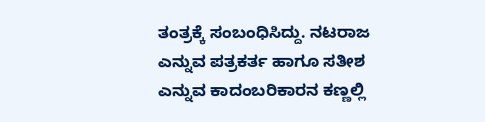ತಂತ್ರಕ್ಕೆ ಸಂಬಂಧಿಸಿದ್ದು. ನಟರಾಜ ಎನ್ನುವ ಪತ್ರಕರ್ತ ಹಾಗೂ ಸತೀಶ ಎನ್ನುವ ಕಾದಂಬರಿಕಾರನ ಕಣ್ಣಲ್ಲಿ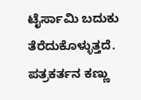ಟೈರ್ಸಾಮಿ ಬದುಕು ತೆರೆದುಕೊಳ್ಳುತ್ತದೆ. ಪತ್ರಕರ್ತನ ಕಣ್ಣು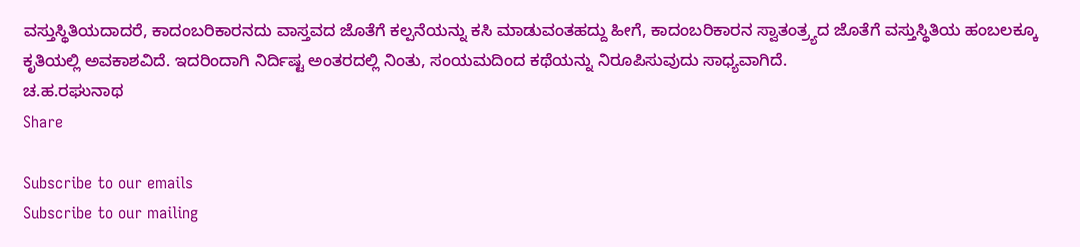ವಸ್ತುಸ್ಥಿತಿಯದಾದರೆ, ಕಾದಂಬರಿಕಾರನದು ವಾಸ್ತವದ ಜೊತೆಗೆ ಕಲ್ಪನೆಯನ್ನು ಕಸಿ ಮಾಡುವಂತಹದ್ದು ಹೀಗೆ, ಕಾದಂಬರಿಕಾರನ ಸ್ವಾತಂತ್ರ್ಯದ ಜೊತೆಗೆ ವಸ್ತುಸ್ಥಿತಿಯ ಹಂಬಲಕ್ಕೂ ಕೃತಿಯಲ್ಲಿ ಅವಕಾಶವಿದೆ. ಇದರಿಂದಾಗಿ ನಿರ್ದಿಷ್ಟ ಅಂತರದಲ್ಲಿ ನಿಂತು, ಸಂಯಮದಿಂದ ಕಥೆಯನ್ನು ನಿರೂಪಿಸುವುದು ಸಾಧ್ಯವಾಗಿದೆ.
ಚ.ಹ.ರಘುನಾಥ
Share

Subscribe to our emails
Subscribe to our mailing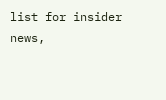list for insider news,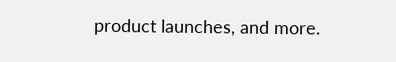product launches, and more.